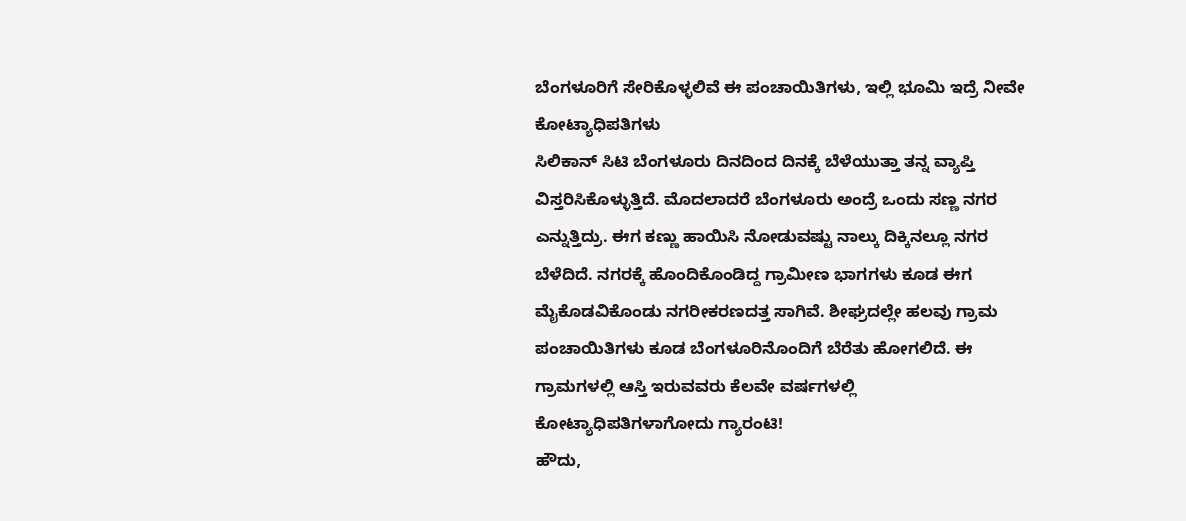ಬೆಂಗಳೂರಿಗೆ ಸೇರಿಕೊಳ್ಳಲಿವೆ ಈ ಪಂಚಾಯಿತಿಗಳು, ಇಲ್ಲಿ ಭೂಮಿ ಇದ್ರೆ ನೀವೇ ಕೋಟ್ಯಾಧಿಪತಿಗಳು
ಸಿಲಿಕಾನ್ ಸಿಟಿ ಬೆಂಗಳೂರು ದಿನದಿಂದ ದಿನಕ್ಕೆ ಬೆಳೆಯುತ್ತಾ ತನ್ನ ವ್ಯಾಪ್ತಿ ವಿಸ್ತರಿಸಿಕೊಳ್ಳುತ್ತಿದೆ. ಮೊದಲಾದರೆ ಬೆಂಗಳೂರು ಅಂದ್ರೆ ಒಂದು ಸಣ್ಣ ನಗರ ಎನ್ನುತ್ತಿದ್ರು. ಈಗ ಕಣ್ಣು ಹಾಯಿಸಿ ನೋಡುವಷ್ಟು ನಾಲ್ಕು ದಿಕ್ಕಿನಲ್ಲೂ ನಗರ ಬೆಳೆದಿದೆ. ನಗರಕ್ಕೆ ಹೊಂದಿಕೊಂಡಿದ್ದ ಗ್ರಾಮೀಣ ಭಾಗಗಳು ಕೂಡ ಈಗ ಮೈಕೊಡವಿಕೊಂಡು ನಗರೀಕರಣದತ್ತ ಸಾಗಿವೆ. ಶೀಘ್ರದಲ್ಲೇ ಹಲವು ಗ್ರಾಮ ಪಂಚಾಯಿತಿಗಳು ಕೂಡ ಬೆಂಗಳೂರಿನೊಂದಿಗೆ ಬೆರೆತು ಹೋಗಲಿದೆ. ಈ ಗ್ರಾಮಗಳಲ್ಲಿ ಆಸ್ತಿ ಇರುವವರು ಕೆಲವೇ ವರ್ಷಗಳಲ್ಲಿ ಕೋಟ್ಯಾಧಿಪತಿಗಳಾಗೋದು ಗ್ಯಾರಂಟಿ!
ಹೌದು,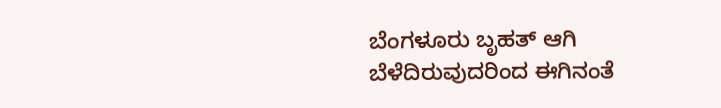ಬೆಂಗಳೂರು ಬೃಹತ್ ಆಗಿ ಬೆಳೆದಿರುವುದರಿಂದ ಈಗಿನಂತೆ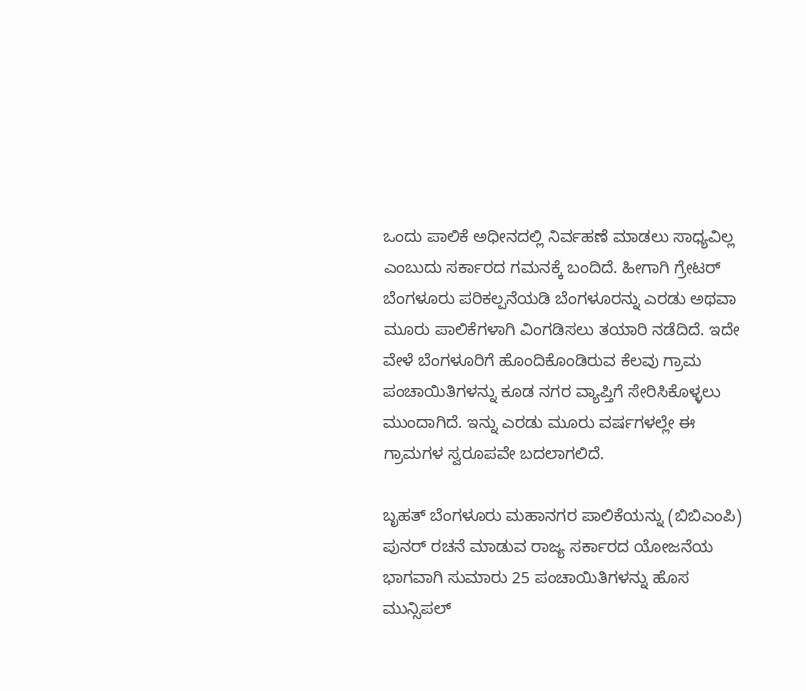ಒಂದು ಪಾಲಿಕೆ ಅಧೀನದಲ್ಲಿ ನಿರ್ವಹಣೆ ಮಾಡಲು ಸಾಧ್ಯವಿಲ್ಲ ಎಂಬುದು ಸರ್ಕಾರದ ಗಮನಕ್ಕೆ ಬಂದಿದೆ. ಹೀಗಾಗಿ ಗ್ರೇಟರ್ ಬೆಂಗಳೂರು ಪರಿಕಲ್ಪನೆಯಡಿ ಬೆಂಗಳೂರನ್ನು ಎರಡು ಅಥವಾ ಮೂರು ಪಾಲಿಕೆಗಳಾಗಿ ವಿಂಗಡಿಸಲು ತಯಾರಿ ನಡೆದಿದೆ. ಇದೇ ವೇಳೆ ಬೆಂಗಳೂರಿಗೆ ಹೊಂದಿಕೊಂಡಿರುವ ಕೆಲವು ಗ್ರಾಮ ಪಂಚಾಯಿತಿಗಳನ್ನು ಕೂಡ ನಗರ ವ್ಯಾಪ್ತಿಗೆ ಸೇರಿಸಿಕೊಳ್ಳಲು ಮುಂದಾಗಿದೆ. ಇನ್ನು ಎರಡು ಮೂರು ವರ್ಷಗಳಲ್ಲೇ ಈ ಗ್ರಾಮಗಳ ಸ್ವರೂಪವೇ ಬದಲಾಗಲಿದೆ.

ಬೃಹತ್ ಬೆಂಗಳೂರು ಮಹಾನಗರ ಪಾಲಿಕೆಯನ್ನು (ಬಿಬಿಎಂಪಿ) ಪುನರ್ ರಚನೆ ಮಾಡುವ ರಾಜ್ಯ ಸರ್ಕಾರದ ಯೋಜನೆಯ ಭಾಗವಾಗಿ ಸುಮಾರು 25 ಪಂಚಾಯಿತಿಗಳನ್ನು ಹೊಸ ಮುನ್ಸಿಪಲ್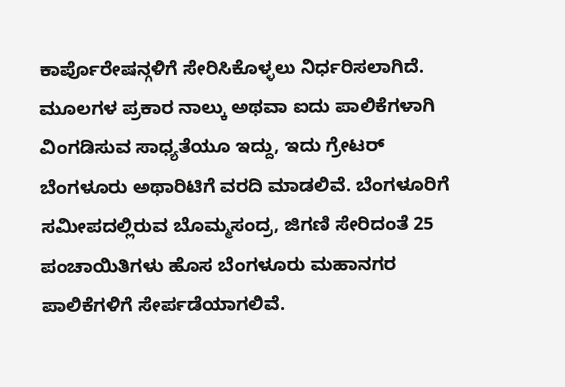ಕಾರ್ಪೊರೇಷನ್ಗಳಿಗೆ ಸೇರಿಸಿಕೊಳ್ಳಲು ನಿರ್ಧರಿಸಲಾಗಿದೆ. ಮೂಲಗಳ ಪ್ರಕಾರ ನಾಲ್ಕು ಅಥವಾ ಐದು ಪಾಲಿಕೆಗಳಾಗಿ ವಿಂಗಡಿಸುವ ಸಾಧ್ಯತೆಯೂ ಇದ್ದು, ಇದು ಗ್ರೇಟರ್ ಬೆಂಗಳೂರು ಅಥಾರಿಟಿಗೆ ವರದಿ ಮಾಡಲಿವೆ. ಬೆಂಗಳೂರಿಗೆ ಸಮೀಪದಲ್ಲಿರುವ ಬೊಮ್ಮಸಂದ್ರ, ಜಿಗಣಿ ಸೇರಿದಂತೆ 25 ಪಂಚಾಯಿತಿಗಳು ಹೊಸ ಬೆಂಗಳೂರು ಮಹಾನಗರ ಪಾಲಿಕೆಗಳಿಗೆ ಸೇರ್ಪಡೆಯಾಗಲಿವೆ.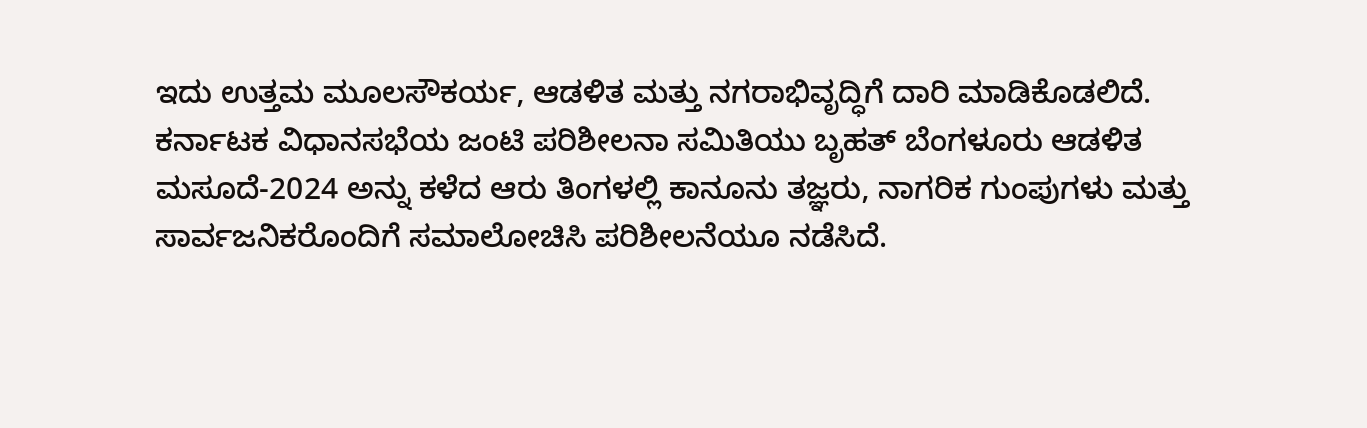ಇದು ಉತ್ತಮ ಮೂಲಸೌಕರ್ಯ, ಆಡಳಿತ ಮತ್ತು ನಗರಾಭಿವೃದ್ಧಿಗೆ ದಾರಿ ಮಾಡಿಕೊಡಲಿದೆ.
ಕರ್ನಾಟಕ ವಿಧಾನಸಭೆಯ ಜಂಟಿ ಪರಿಶೀಲನಾ ಸಮಿತಿಯು ಬೃಹತ್ ಬೆಂಗಳೂರು ಆಡಳಿತ ಮಸೂದೆ-2024 ಅನ್ನು ಕಳೆದ ಆರು ತಿಂಗಳಲ್ಲಿ ಕಾನೂನು ತಜ್ಞರು, ನಾಗರಿಕ ಗುಂಪುಗಳು ಮತ್ತು ಸಾರ್ವಜನಿಕರೊಂದಿಗೆ ಸಮಾಲೋಚಿಸಿ ಪರಿಶೀಲನೆಯೂ ನಡೆಸಿದೆ.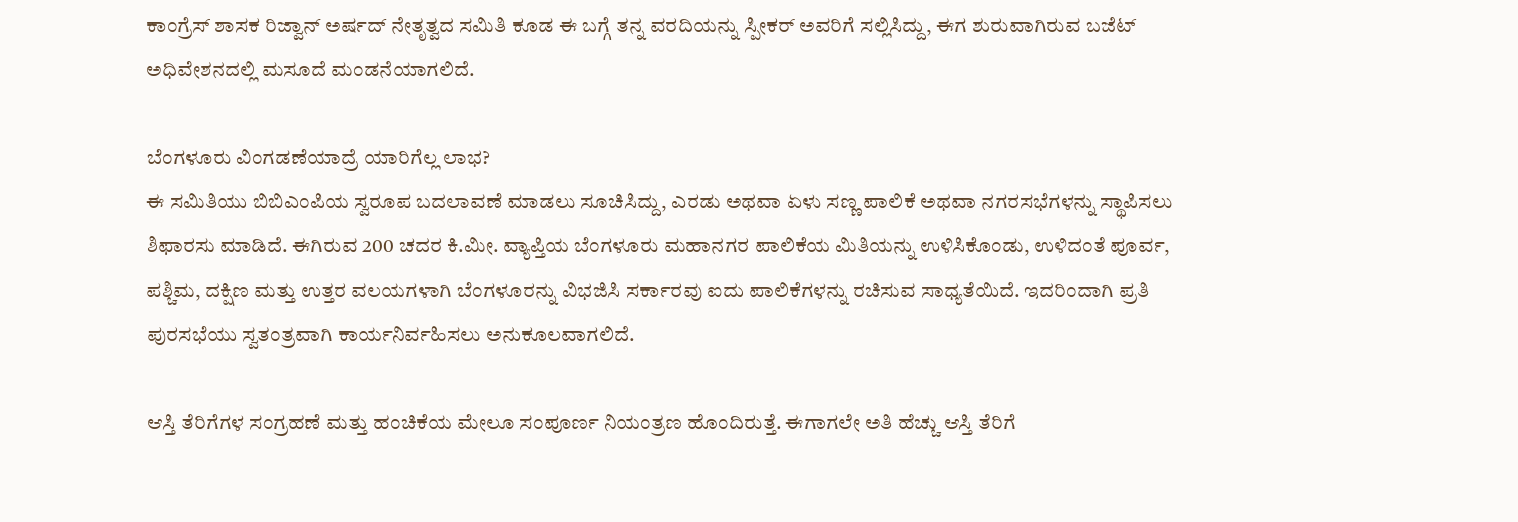ಕಾಂಗ್ರೆಸ್ ಶಾಸಕ ರಿಜ್ವಾನ್ ಅರ್ಷದ್ ನೇತೃತ್ವದ ಸಮಿತಿ ಕೂಡ ಈ ಬಗ್ಗೆ ತನ್ನ ವರದಿಯನ್ನು ಸ್ಪೀಕರ್ ಅವರಿಗೆ ಸಲ್ಲಿಸಿದ್ದು, ಈಗ ಶುರುವಾಗಿರುವ ಬಜೆಟ್ ಅಧಿವೇಶನದಲ್ಲಿ ಮಸೂದೆ ಮಂಡನೆಯಾಗಲಿದೆ.

ಬೆಂಗಳೂರು ವಿಂಗಡಣೆಯಾದ್ರೆ ಯಾರಿಗೆಲ್ಲ ಲಾಭ?
ಈ ಸಮಿತಿಯು ಬಿಬಿಎಂಪಿಯ ಸ್ವರೂಪ ಬದಲಾವಣೆ ಮಾಡಲು ಸೂಚಿಸಿದ್ದು, ಎರಡು ಅಥವಾ ಏಳು ಸಣ್ಣ ಪಾಲಿಕೆ ಅಥವಾ ನಗರಸಭೆಗಳನ್ನು ಸ್ಥಾಪಿಸಲು ಶಿಫಾರಸು ಮಾಡಿದೆ. ಈಗಿರುವ 200 ಚದರ ಕಿ.ಮೀ. ವ್ಯಾಪ್ತಿಯ ಬೆಂಗಳೂರು ಮಹಾನಗರ ಪಾಲಿಕೆಯ ಮಿತಿಯನ್ನು ಉಳಿಸಿಕೊಂಡು, ಉಳಿದಂತೆ ಪೂರ್ವ, ಪಶ್ಚಿಮ, ದಕ್ಷಿಣ ಮತ್ತು ಉತ್ತರ ವಲಯಗಳಾಗಿ ಬೆಂಗಳೂರನ್ನು ವಿಭಜಿಸಿ ಸರ್ಕಾರವು ಐದು ಪಾಲಿಕೆಗಳನ್ನು ರಚಿಸುವ ಸಾಧ್ಯತೆಯಿದೆ. ಇದರಿಂದಾಗಿ ಪ್ರತಿ ಪುರಸಭೆಯು ಸ್ವತಂತ್ರವಾಗಿ ಕಾರ್ಯನಿರ್ವಹಿಸಲು ಅನುಕೂಲವಾಗಲಿದೆ.

ಆಸ್ತಿ ತೆರಿಗೆಗಳ ಸಂಗ್ರಹಣೆ ಮತ್ತು ಹಂಚಿಕೆಯ ಮೇಲೂ ಸಂಪೂರ್ಣ ನಿಯಂತ್ರಣ ಹೊಂದಿರುತ್ತೆ. ಈಗಾಗಲೇ ಅತಿ ಹೆಚ್ಚು ಆಸ್ತಿ ತೆರಿಗೆ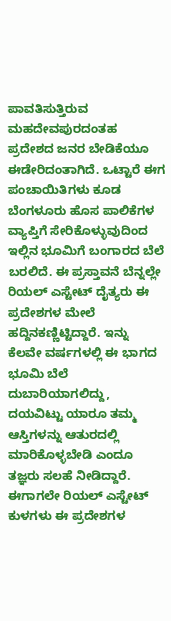ಪಾವತಿಸುತ್ತಿರುವ ಮಹದೇವಪುರದಂತಹ ಪ್ರದೇಶದ ಜನರ ಬೇಡಿಕೆಯೂ ಈಡೇರಿದಂತಾಗಿದೆ. ಒಟ್ಟಾರೆ ಈಗ ಪಂಚಾಯಿತಿಗಳು ಕೂಡ ಬೆಂಗಳೂರು ಹೊಸ ಪಾಲಿಕೆಗಳ ವ್ಯಾಪ್ತಿಗೆ ಸೇರಿಕೊಳ್ಳುವುದಿಂದ ಇಲ್ಲಿನ ಭೂಮಿಗೆ ಬಂಗಾರದ ಬೆಲೆ ಬರಲಿದೆ. ಈ ಪ್ರಸ್ತಾವನೆ ಬೆನ್ನಲ್ಲೇ ರಿಯಲ್ ಎಸ್ಟೇಟ್ ದೈತ್ಯರು ಈ ಪ್ರದೇಶಗಳ ಮೇಲೆ ಹದ್ದಿನಕಣ್ಣಿಟ್ಟಿದ್ದಾರೆ. ಇನ್ನು ಕೆಲವೇ ವರ್ಷಗಳಲ್ಲಿ ಈ ಭಾಗದ ಭೂಮಿ ಬೆಲೆ ದುಬಾರಿಯಾಗಲಿದ್ದು, ದಯವಿಟ್ಟು ಯಾರೂ ತಮ್ಮ ಆಸ್ತಿಗಳನ್ನು ಆತುರದಲ್ಲಿ ಮಾರಿಕೊಳ್ಳಬೇಡಿ ಎಂದೂ ತಜ್ಞರು ಸಲಹೆ ನೀಡಿದ್ದಾರೆ.
ಈಗಾಗಲೇ ರಿಯಲ್ ಎಸ್ಟೇಟ್ ಕುಳಗಳು ಈ ಪ್ರದೇಶಗಳ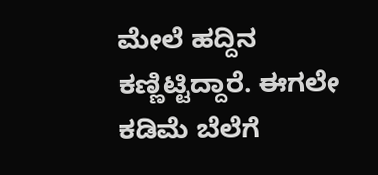ಮೇಲೆ ಹದ್ದಿನ ಕಣ್ಣಿಟ್ಟಿದ್ದಾರೆ. ಈಗಲೇ ಕಡಿಮೆ ಬೆಲೆಗೆ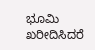ಭೂಮಿ ಖರೀದಿಸಿದರೆ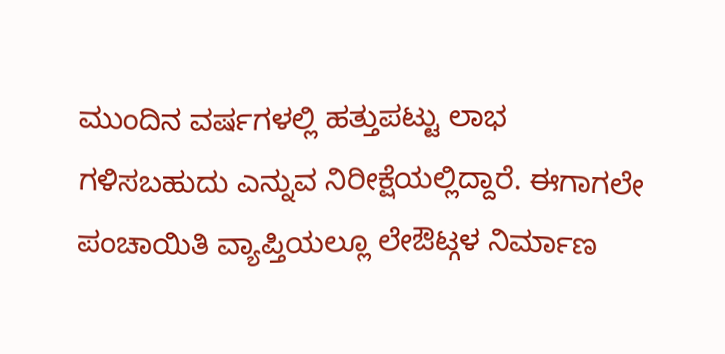ಮುಂದಿನ ವರ್ಷಗಳಲ್ಲಿ ಹತ್ತುಪಟ್ಟು ಲಾಭ ಗಳಿಸಬಹುದು ಎನ್ನುವ ನಿರೀಕ್ಷೆಯಲ್ಲಿದ್ದಾರೆ. ಈಗಾಗಲೇ ಪಂಚಾಯಿತಿ ವ್ಯಾಪ್ತಿಯಲ್ಲೂ ಲೇಔಟ್ಗಳ ನಿರ್ಮಾಣ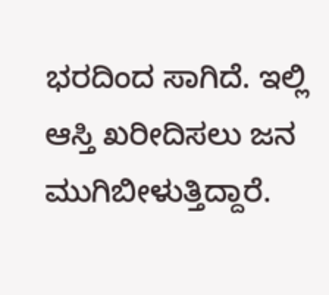ಭರದಿಂದ ಸಾಗಿದೆ. ಇಲ್ಲಿ ಆಸ್ತಿ ಖರೀದಿಸಲು ಜನ ಮುಗಿಬೀಳುತ್ತಿದ್ದಾರೆ.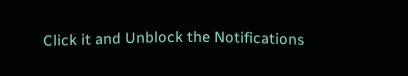Click it and Unblock the Notifications